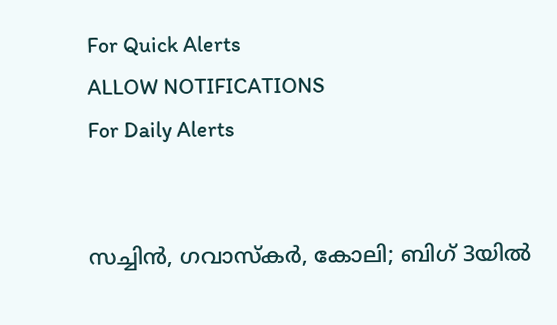For Quick Alerts
ALLOW NOTIFICATIONS
For Daily Alerts


സച്ചിന്‍, ഗവാസ്‌കര്‍, കോലി; ബിഗ് 3യില്‍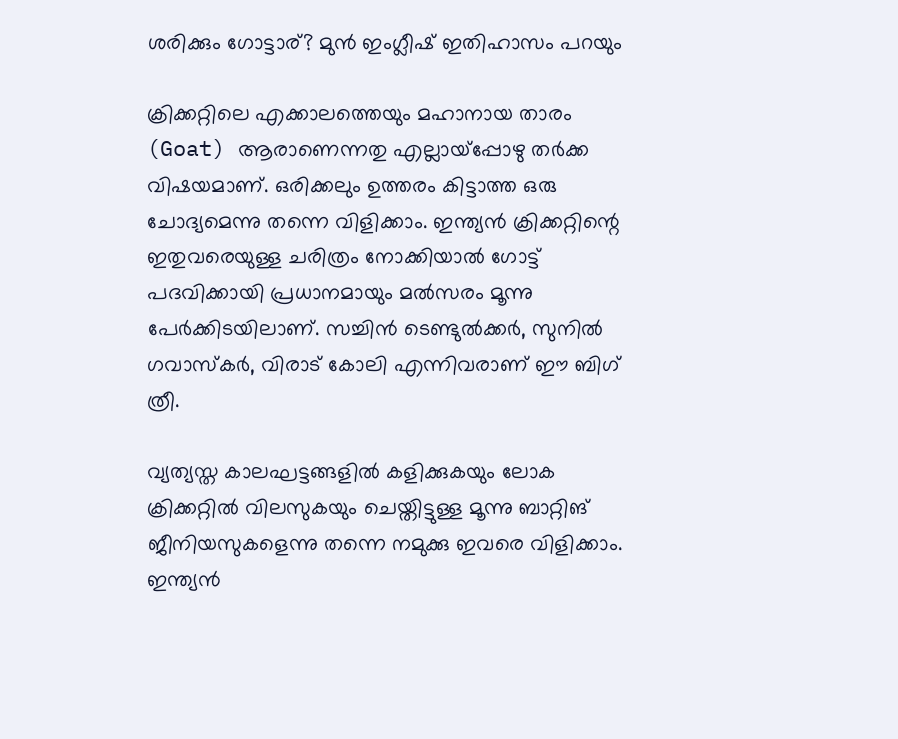ശരിക്കും ഗോട്ടാര്? മുന്‍ ഇംഗ്ലീഷ് ഇതിഹാസം പറയും

ക്രിക്കറ്റിലെ എക്കാലത്തെയും മഹാനായ താരം (Goat) ആരാണെന്നതു എല്ലായ്‌പ്പോഴു തര്‍ക്ക വിഷയമാണ്. ഒരിക്കലും ഉത്തരം കിട്ടാത്ത ഒരു ചോദ്യമെന്നു തന്നെ വിളിക്കാം. ഇന്ത്യന്‍ ക്രിക്കറ്റിന്റെ ഇതുവരെയുള്ള ചരിത്രം നോക്കിയാല്‍ ഗോട്ട് പദവിക്കായി പ്രധാനമായും മല്‍സരം മൂന്നു പേര്‍ക്കിടയിലാണ്. സച്ചിന്‍ ടെണ്ടുല്‍ക്കര്‍, സുനില്‍ ഗവാസ്‌കര്‍, വിരാട് കോലി എന്നിവരാണ് ഈ ബിഗ് ത്രീ.

വ്യത്യസ്ത കാലഘട്ടങ്ങളില്‍ കളിക്കുകയും ലോക ക്രിക്കറ്റില്‍ വിലസുകയും ചെയ്തിട്ടുള്ള മൂന്നു ബാറ്റിങ് ജീനിയസുകളെന്നു തന്നെ നമുക്കു ഇവരെ വിളിക്കാം. ഇന്ത്യന്‍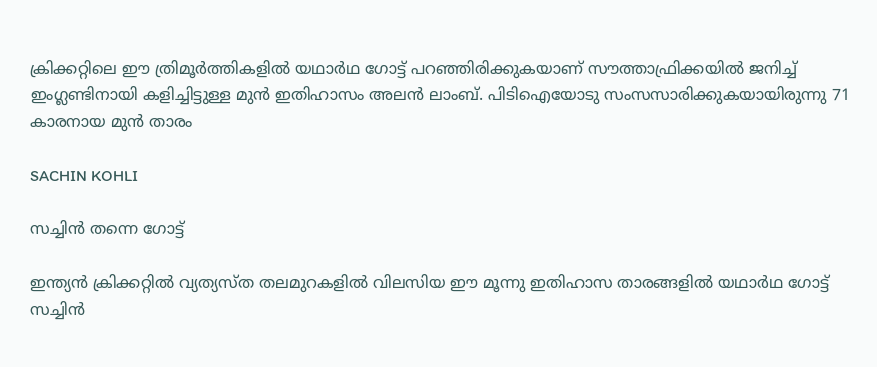ക്രിക്കറ്റിലെ ഈ ത്രിമൂര്‍ത്തികളില്‍ യഥാര്‍ഥ ഗോട്ട് പറഞ്ഞിരിക്കുകയാണ് സൗത്താഫ്രിക്കയില്‍ ജനിച്ച് ഇംഗ്ലണ്ടിനായി കളിച്ചിട്ടുള്ള മുന്‍ ഇതിഹാസം അലന്‍ ലാംബ്. പിടിഐയോടു സംസസാരിക്കുകയായിരുന്നു 71 കാരനായ മുന്‍ താരം

SACHIN KOHLI

സച്ചിന്‍ തന്നെ ഗോട്ട്

ഇന്ത്യന്‍ ക്രിക്കറ്റില്‍ വ്യത്യസ്ത തലമുറകളില്‍ വിലസിയ ഈ മൂന്നു ഇതിഹാസ താരങ്ങളില്‍ യഥാര്‍ഥ ഗോട്ട് സച്ചിന്‍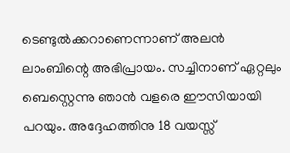ടെണ്ടുല്‍ക്കറാണെന്നാണ് അലന്‍ ലാംബിന്റെ അഭിപ്രായം. സച്ചിനാണ് ഏറ്റലും ബെസ്റ്റെന്നു ഞാന്‍ വളരെ ഈസിയായി പറയും. അദ്ദേഹത്തിനു 18 വയസ്സ്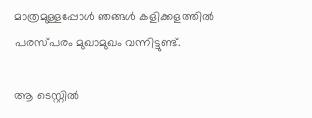മാത്രമുള്ളപ്പോള്‍ ഞങ്ങള്‍ കളിക്കളത്തില്‍ പരസ്പരം മുഖാമുഖം വന്നിട്ടുണ്ട്.

ആ ടെസ്റ്റില്‍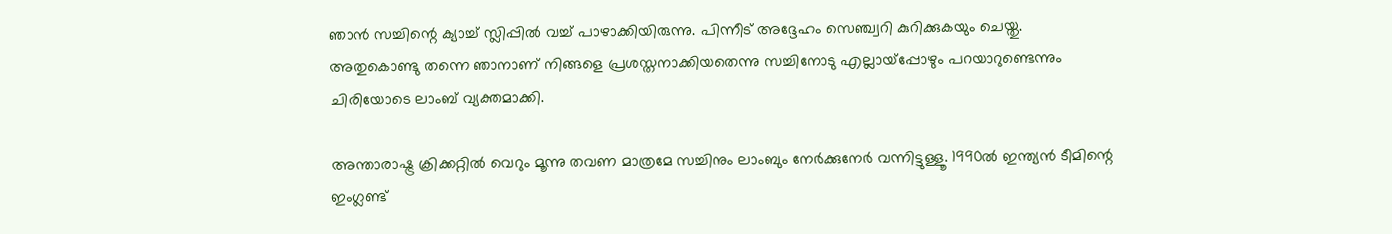ഞാന്‍ സച്ചിന്റെ ക്യാച്ച് സ്ലിപ്പില്‍ വച്ച് പാഴാക്കിയിരുന്നു. പിന്നീട് അദ്ദേഹം സെഞ്ച്വറി കുറിക്കുകയും ചെയ്തു. അതുകൊണ്ടു തന്നെ ഞാനാണ് നിങ്ങളെ പ്രശസ്തനാക്കിയതെന്നു സച്ചിനോടു എല്ലായ്‌പ്പോഴും പറയാറുണ്ടെന്നും ചിരിയോടെ ലാംബ് വ്യക്തമാക്കി.

അന്താരാഷ്ട്ര ക്രിക്കറ്റില്‍ വെറും മൂന്നു തവണ മാത്രമേ സച്ചിനും ലാംബും നേര്‍ക്കുനേര്‍ വന്നിട്ടുള്ളൂ. 1990ല്‍ ഇന്ത്യന്‍ ടീമിന്റെ ഇംഗ്ലണ്ട്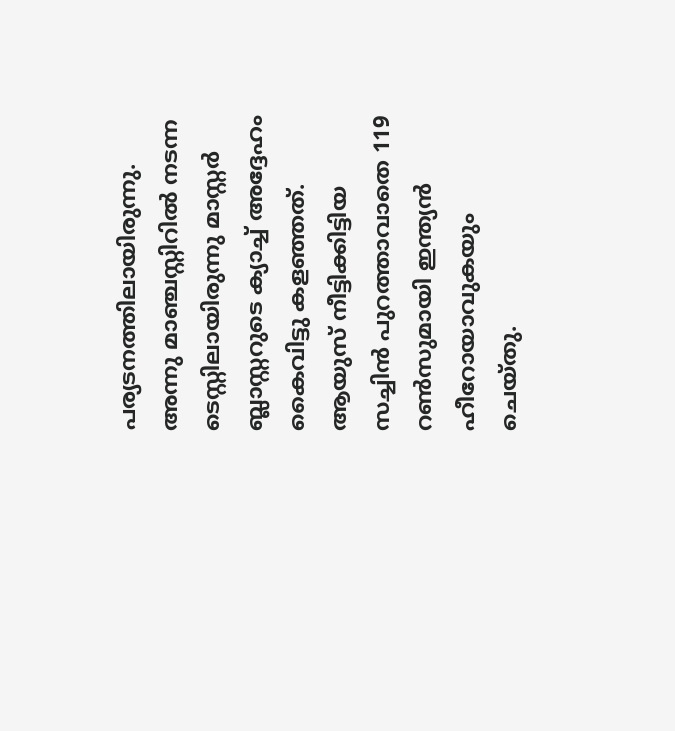പര്യടനത്തിലായിരുന്നു. അന്നു മാഞ്ചസ്റ്റിറില്‍ നടന്ന ടെസ്റ്റിലായിരുന്നു മാസ്റ്റര്‍ ബ്ലാസ്റ്ററുടെ ക്യാച്ച് അദ്ദേഹം കൈവിട്ടു കളഞ്ഞത്. ആയുസ് നീട്ടിക്കിട്ടിയ സച്ചിന്‍ പുറത്താവാതെ 119 റണ്‍സുമായി ഇന്ത്യന്‍ ഹീറോയാവുകയും ചെയ്തു.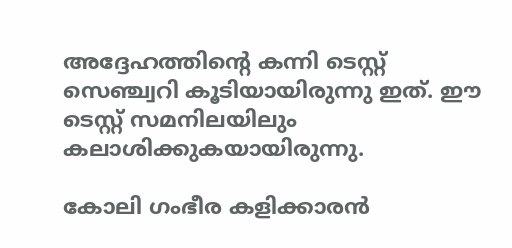അദ്ദേഹത്തിന്റെ കന്നി ടെസ്റ്റ് സെഞ്ച്വറി കൂടിയായിരുന്നു ഇത്. ഈ ടെസ്റ്റ് സമനിലയിലും കലാശിക്കുകയായിരുന്നു.

കോലി ഗംഭീര കളിക്കാരന്‍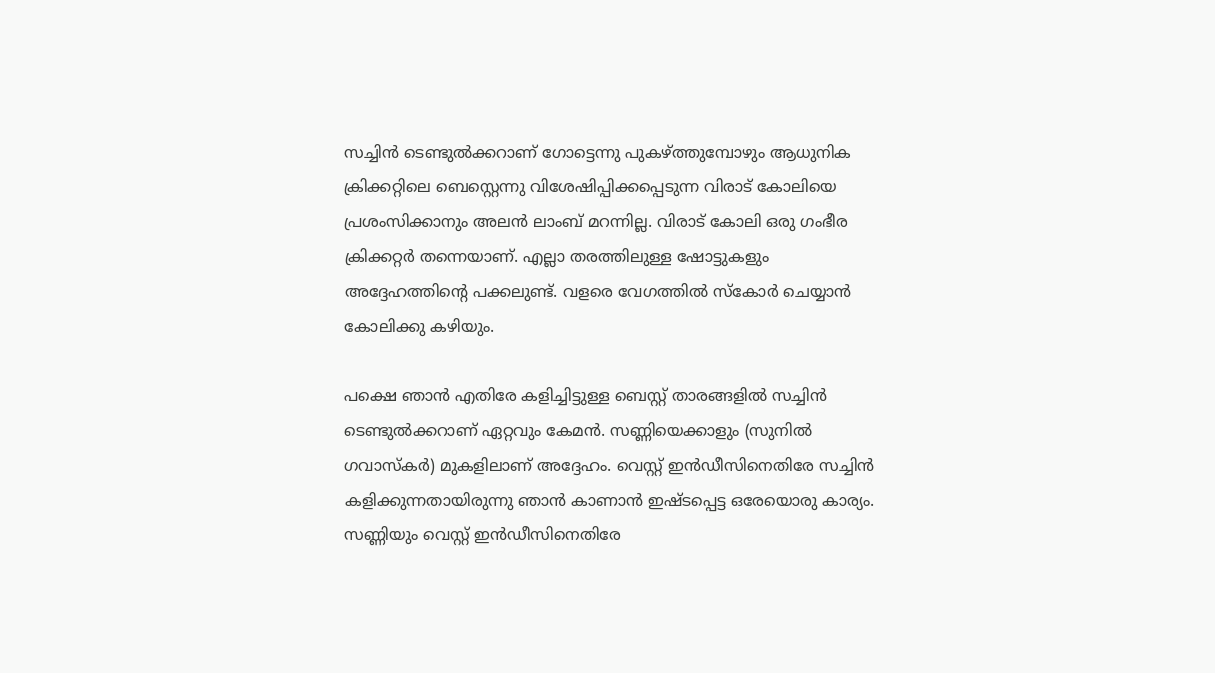സച്ചിന്‍ ടെണ്ടുല്‍ക്കറാണ് ഗോട്ടെന്നു പുകഴ്ത്തുമ്പോഴും ആധുനിക ക്രിക്കറ്റിലെ ബെസ്റ്റെന്നു വിശേഷിപ്പിക്കപ്പെടുന്ന വിരാട് കോലിയെ പ്രശംസിക്കാനും അലന്‍ ലാംബ് മറന്നില്ല. വിരാട് കോലി ഒരു ഗംഭീര ക്രിക്കറ്റര്‍ തന്നെയാണ്. എല്ലാ തരത്തിലുള്ള ഷോട്ടുകളും അദ്ദേഹത്തിന്റെ പക്കലുണ്ട്. വളരെ വേഗത്തില്‍ സ്‌കോര്‍ ചെയ്യാന്‍ കോലിക്കു കഴിയും.

പക്ഷെ ഞാന്‍ എതിരേ കളിച്ചിട്ടുള്ള ബെസ്റ്റ് താരങ്ങളില്‍ സച്ചിന്‍ ടെണ്ടുല്‍ക്കറാണ് ഏറ്റവും കേമന്‍. സണ്ണിയെക്കാളും (സുനില്‍ ഗവാസ്‌കര്‍) മുകളിലാണ് അദ്ദേഹം. വെസ്റ്റ് ഇന്‍ഡീസിനെതിരേ സച്ചിന്‍ കളിക്കുന്നതായിരുന്നു ഞാന്‍ കാണാന്‍ ഇഷ്ടപ്പെട്ട ഒരേയൊരു കാര്യം. സണ്ണിയും വെസ്റ്റ് ഇന്‍ഡീസിനെതിരേ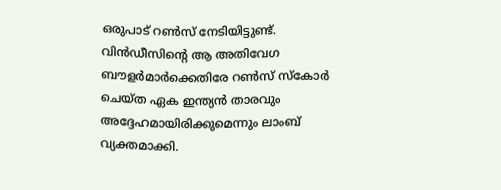ഒരുപാട് റണ്‍സ് നേടിയിട്ടുണ്ട്. വിന്‍ഡീസിന്റെ ആ അതിവേഗ ബൗളര്‍മാര്‍ക്കെതിരേ റണ്‍സ് സ്‌കോര്‍ ചെയ്ത ഏക ഇന്ത്യന്‍ താരവും അദ്ദേഹമായിരിക്കുമെന്നും ലാംബ് വ്യക്തമാക്കി.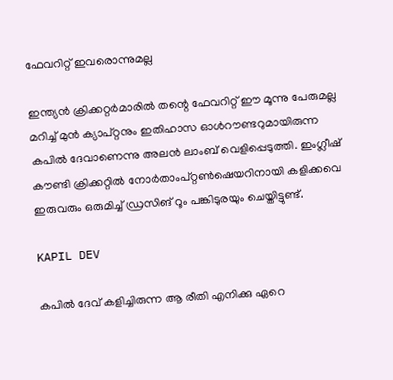ഫേവറിറ്റ് ഇവരൊന്നുമല്ല

ഇന്ത്യന്‍ ക്രിക്കറ്റര്‍മാരില്‍ തന്റെ ഫേവറിറ്റ് ഈ മൂന്നു പേരുമല്ല മറിച്ച് മുന്‍ ക്യാപ്റ്റനും ഇതിഹാസ ഓള്‍റൗണ്ടറുമായിരുന്ന കപില്‍ ദേവാണെന്നു അലന്‍ ലാംബ് വെളിപ്പെടുത്തി. ഇംഗ്ലീഷ് കൗണ്ടി ക്രിക്കറ്റില്‍ നോര്‍താംപ്റ്റണ്‍ഷെയറിനായി കളിക്കവെ ഇരുവരും ഒരുമിച്ച് ഡ്രസിങ് റൂം പങ്കിടുരയും ചെയ്തിട്ടുണ്ട്.

KAPIL DEV

കപില്‍ ദേവ് കളിച്ചിരുന്ന ആ രീതി എനിക്കു ഏറെ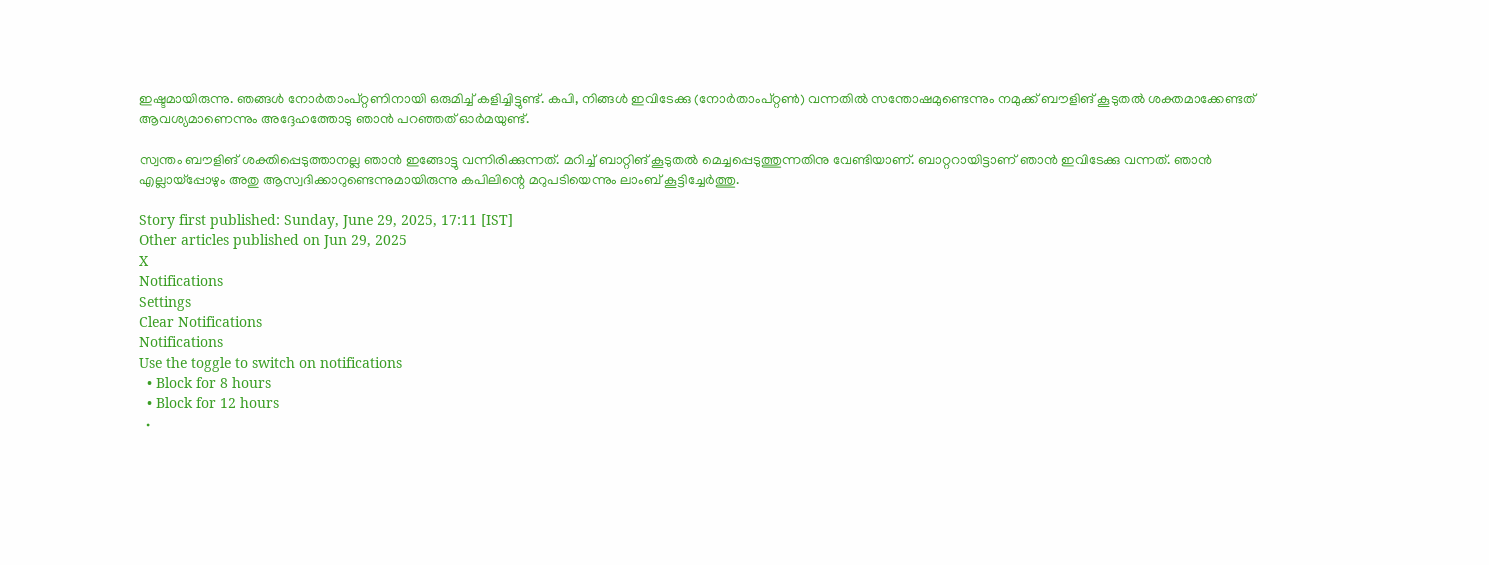ഇഷ്ടമായിരുന്നു. ഞങ്ങള്‍ നോര്‍താംപ്റ്റണിനായി ഒരുമിച്ച് കളിച്ചിട്ടുണ്ട്. കപി, നിങ്ങള്‍ ഇവിടേക്കു (നോര്‍താംപ്റ്റണ്‍) വന്നതില്‍ സന്തോഷമുണ്ടെന്നും നമുക്ക് ബൗളിങ് കൂടുതല്‍ ശക്തമാക്കേണ്ടത് ആവശ്യമാണെന്നും അദ്ദേഹത്തോടു ഞാന്‍ പറഞ്ഞത് ഓര്‍മയുണ്ട്.

സ്വന്തം ബൗളിങ് ശക്തിപ്പെടുത്താനല്ല ഞാന്‍ ഇങ്ങോട്ടു വന്നിരിക്കുന്നത്. മറിച്ച് ബാറ്റിങ് കൂടുതല്‍ മെച്ചപ്പെടുത്തുന്നതിനു വേണ്ടിയാണ്. ബാറ്ററായിട്ടാണ് ഞാന്‍ ഇവിടേക്കു വന്നത്. ഞാന്‍ എല്ലായ്‌പ്പോഴും അതു ആസ്വദിക്കാറുണ്ടെന്നുമായിരുന്നു കപിലിന്റെ മറുപടിയെന്നും ലാംബ് കൂട്ടിച്ചേര്‍ത്തു.

Story first published: Sunday, June 29, 2025, 17:11 [IST]
Other articles published on Jun 29, 2025
X
Notifications
Settings
Clear Notifications
Notifications
Use the toggle to switch on notifications
  • Block for 8 hours
  • Block for 12 hours
  •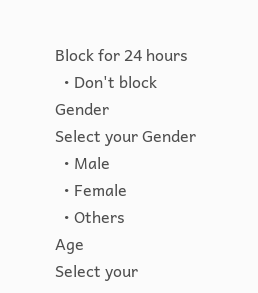Block for 24 hours
  • Don't block
Gender
Select your Gender
  • Male
  • Female
  • Others
Age
Select your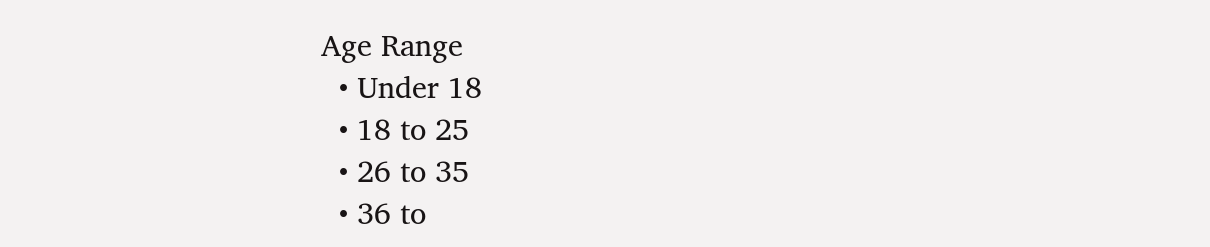Age Range
  • Under 18
  • 18 to 25
  • 26 to 35
  • 36 to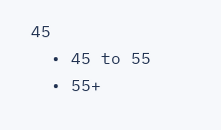45
  • 45 to 55
  • 55+